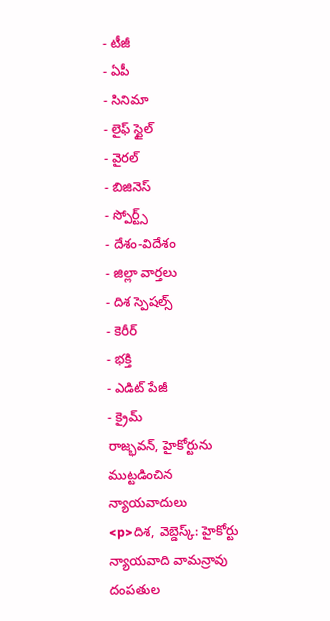- టీజీ
- ఏపీ
- సినిమా
- లైఫ్ స్టైల్
- వైరల్
- బిజినెస్
- స్పోర్ట్స్
- దేశం-విదేశం
- జిల్లా వార్తలు
- దిశ స్పెషల్స్
- కెరీర్
- భక్తి
- ఎడిట్ పేజీ
- క్రైమ్
రాజ్భవన్, హైకోర్టును ముట్టడించిన న్యాయవాదులు
<p>దిశ, వెబ్డెస్క్: హైకోర్టు న్యాయవాది వామన్రావు దంపతుల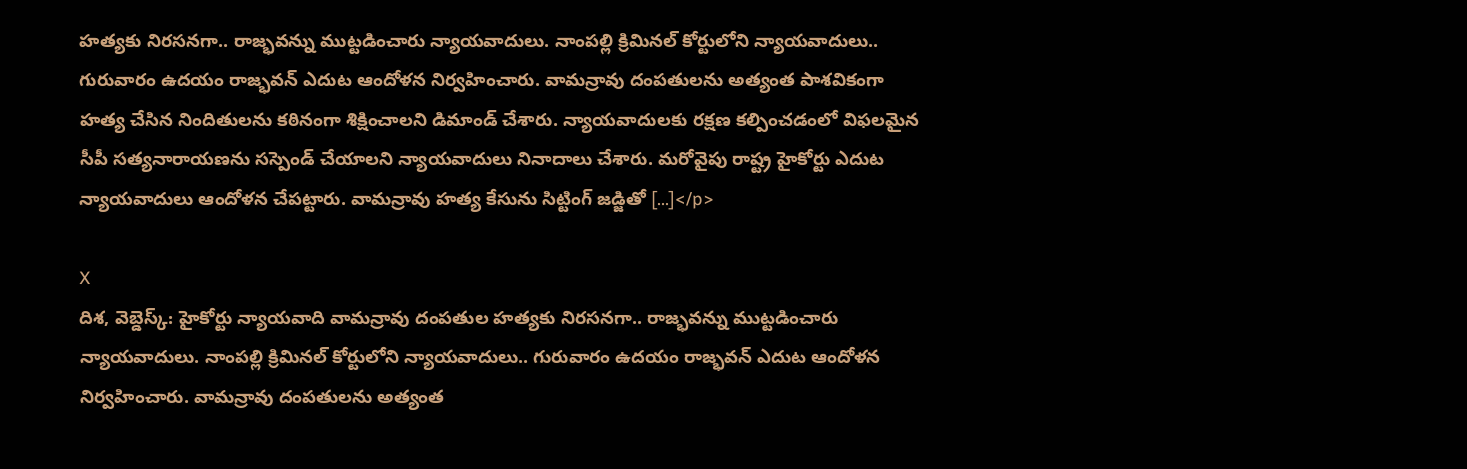హత్యకు నిరసనగా.. రాజ్భవన్ను ముట్టడించారు న్యాయవాదులు. నాంపల్లి క్రిమినల్ కోర్టులోని న్యాయవాదులు.. గురువారం ఉదయం రాజ్భవన్ ఎదుట ఆందోళన నిర్వహించారు. వామన్రావు దంపతులను అత్యంత పాశవికంగా హత్య చేసిన నిందితులను కఠినంగా శిక్షించాలని డిమాండ్ చేశారు. న్యాయవాదులకు రక్షణ కల్పించడంలో విఫలమైన సీపీ సత్యనారాయణను సస్పెండ్ చేయాలని న్యాయవాదులు నినాదాలు చేశారు. మరోవైపు రాష్ట్ర హైకోర్టు ఎదుట న్యాయవాదులు ఆందోళన చేపట్టారు. వామన్రావు హత్య కేసును సిట్టింగ్ జడ్జితో […]</p>

X
దిశ, వెబ్డెస్క్: హైకోర్టు న్యాయవాది వామన్రావు దంపతుల హత్యకు నిరసనగా.. రాజ్భవన్ను ముట్టడించారు న్యాయవాదులు. నాంపల్లి క్రిమినల్ కోర్టులోని న్యాయవాదులు.. గురువారం ఉదయం రాజ్భవన్ ఎదుట ఆందోళన నిర్వహించారు. వామన్రావు దంపతులను అత్యంత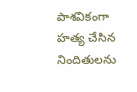పాశవికంగా హత్య చేసిన నిందితులను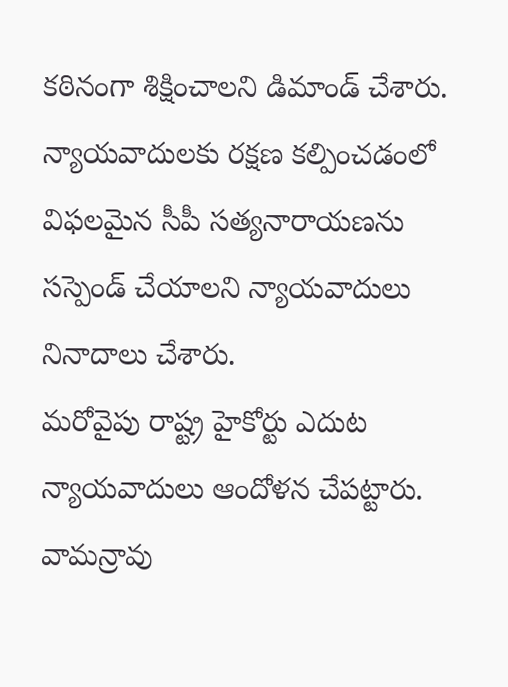కఠినంగా శిక్షించాలని డిమాండ్ చేశారు. న్యాయవాదులకు రక్షణ కల్పించడంలో విఫలమైన సీపీ సత్యనారాయణను సస్పెండ్ చేయాలని న్యాయవాదులు నినాదాలు చేశారు.
మరోవైపు రాష్ట్ర హైకోర్టు ఎదుట న్యాయవాదులు ఆందోళన చేపట్టారు. వామన్రావు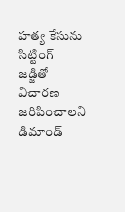హత్య కేసును సిట్టింగ్ జడ్జితో విచారణ జరిపించాలని డిమాండ్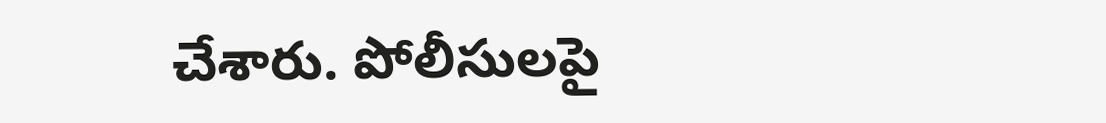చేశారు. పోలీసులపై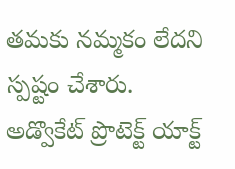తమకు నమ్మకం లేదని స్పష్టం చేశారు. అడ్వొకేట్ ప్రొటెక్ట్ యాక్ట్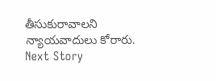తీసుకురావాలని న్యాయవాదులు కోరారు.
Next Story